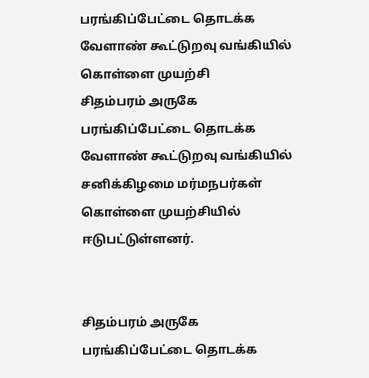பரங்கிப்பேட்டை தொடக்க வேளாண் கூட்டுறவு வங்கியில் கொள்ளை முயற்சி
சிதம்பரம் அருகே பரங்கிப்பேட்டை தொடக்க வேளாண் கூட்டுறவு வங்கியில் சனிக்கிழமை மர்மநபர்கள் கொள்ளை முயற்சியில் ஈடுபட்டுள்ளனர்.


சிதம்பரம் அருகே பரங்கிப்பேட்டை தொடக்க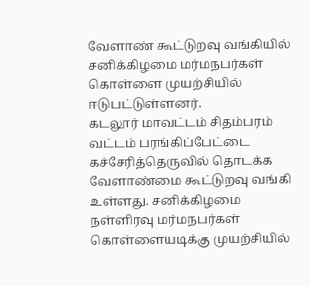வேளாண் கூட்டுறவு வங்கியில் சனிக்கிழமை மர்மநபர்கள் கொள்ளை முயற்சியில் ஈடுபட்டுள்ளனர்.
கடலூர் மாவட்டம் சிதம்பரம் வட்டம் பரங்கிப்பேட்டை கச்சேரித்தெருவில் தொடக்க வேளாண்மை கூட்டுறவு வங்கி உள்ளது. சனிக்கிழமை நள்ளிரவு மர்மநபர்கள் கொள்ளையடிக்கு முயற்சியில்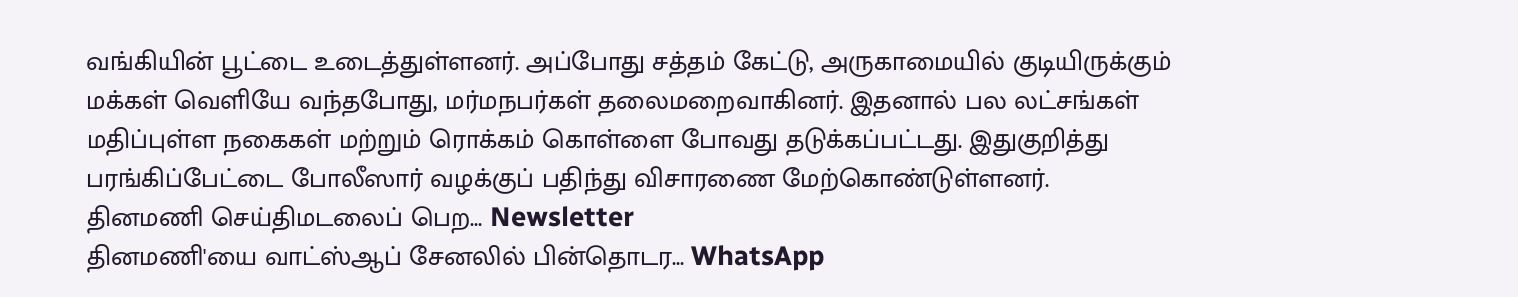வங்கியின் பூட்டை உடைத்துள்ளனர். அப்போது சத்தம் கேட்டு, அருகாமையில் குடியிருக்கும் மக்கள் வெளியே வந்தபோது, மர்மநபர்கள் தலைமறைவாகினர். இதனால் பல லட்சங்கள் மதிப்புள்ள நகைகள் மற்றும் ரொக்கம் கொள்ளை போவது தடுக்கப்பட்டது. இதுகுறித்து பரங்கிப்பேட்டை போலீஸார் வழக்குப் பதிந்து விசாரணை மேற்கொண்டுள்ளனர்.
தினமணி செய்திமடலைப் பெற... Newsletter
தினமணி'யை வாட்ஸ்ஆப் சேனலில் பின்தொடர... WhatsApp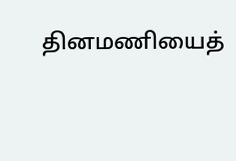தினமணியைத்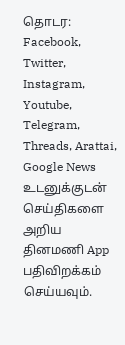தொடர: Facebook, Twitter, Instagram, Youtube, Telegram, Threads, Arattai, Google News
உடனுக்குடன் செய்திகளை அறிய தினமணி App பதிவிறக்கம் செய்யவும்.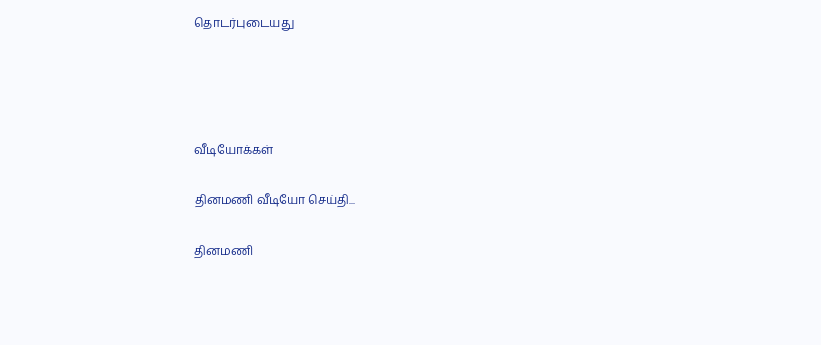தொடர்புடையது




வீடியோக்கள்

தினமணி வீடியோ செய்தி...

தினமணி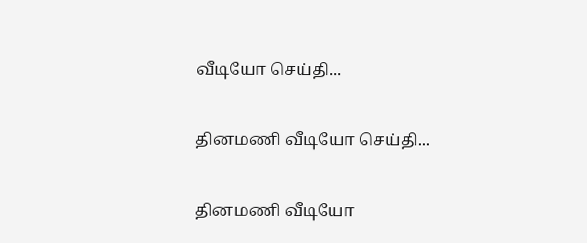வீடியோ செய்தி...

தினமணி வீடியோ செய்தி...

தினமணி வீடியோ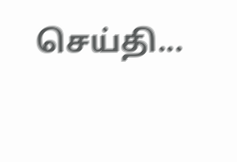செய்தி...